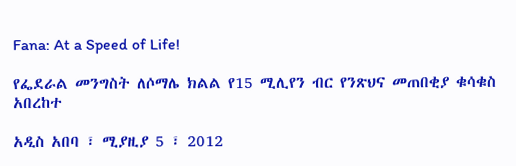Fana: At a Speed of Life!

የፌደራል መንግስት ለሶማሌ ክልል የ15 ሚሊየን ብር የንጽህና መጠበቂያ ቁሳቁስ አበረከተ

አዲስ አበባ ፣ ሚያዚያ 5 ፣ 2012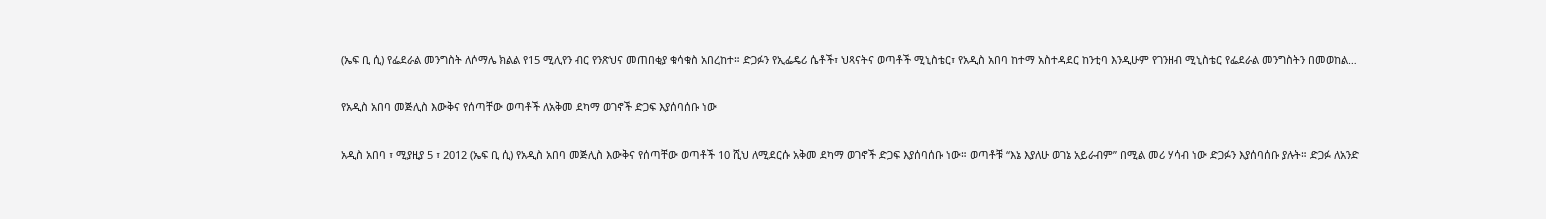(ኤፍ ቢ ሲ) የፌደራል መንግስት ለሶማሌ ክልል የ15 ሚሊየን ብር የንጽህና መጠበቂያ ቁሳቁስ አበረከተ። ድጋፉን የኢፌዴሪ ሴቶች፣ ህጻናትና ወጣቶች ሚኒስቴር፣ የአዲስ አበባ ከተማ አስተዳደር ከንቲባ እንዲሁም የገንዘብ ሚኒስቴር የፌደራል መንግስትን በመወከል…

የአዲስ አበባ መጅሊስ እውቅና የሰጣቸው ወጣቶች ለአቅመ ደካማ ወገኖች ድጋፍ እያሰባሰቡ ነው

አዲስ አበባ ፣ ሚያዚያ 5 ፣ 2012 (ኤፍ ቢ ሲ) የአዲስ አበባ መጅሊስ እውቅና የሰጣቸው ወጣቶች 10 ሺህ ለሚደርሱ አቅመ ደካማ ወገኖች ድጋፍ እያሰባሰቡ ነው። ወጣቶቹ “እኔ እያለሁ ወገኔ አይራብም” በሚል መሪ ሃሳብ ነው ድጋፉን እያሰባሰቡ ያሉት። ድጋፉ ለአንድ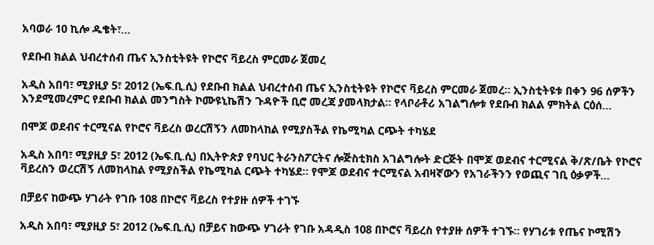አባወራ 10 ኪሎ ዱቄት፣…

የደቡብ ክልል ህብረተሰብ ጤና ኢንስቲትዩት የኮሮና ቫይረስ ምርመራ ጀመረ

አዲስ አበባ፣ ሚያዚያ 5፣ 2012 (ኤፍ.ቢ.ሲ) የደቡብ ክልል ህብረተሰብ ጤና ኢንስቲትዩት የኮሮና ቫይረስ ምርመራ ጀመረ። ኢንስቲትዩቱ በቀን 96 ሰዎችን እንደሚመረምር የደቡብ ክልል መንግስት ኮሙዩኒኬሽን ጉዳዮች ቢሮ መረጃ ያመላክታል። የላቦራቶሪ አገልግሎቱ የደቡብ ክልል ምክትል ርዕሰ…

በሞጆ ወደብና ተርሚናል የኮሮና ቫይረስ ወረርሽኝን ለመከላከል የሚያስችል የኬሚካል ርጭት ተካሄደ

አዲስ አበባ፣ ሚያዚያ 5፣ 2012 (ኤፍ.ቢ.ሲ) በኢትዮጵያ የባህር ትራንስፖርትና ሎጅስቲክስ አገልግሎት ድርጅት በሞጆ ወደብና ተርሚናል ቅ/ጽ/ቤት የኮሮና ቫይረስን ወረርሽኝ ለመከላከል የሚያስችል የኬሚካል ርጭት ተካሄደ። የሞጆ ወደብና ተርሚናል አብዛኛውን የአገራችንን የወጪና ገቢ ዕቃዎች…

በቻይና ከውጭ ሃገራት የገቡ 108 በኮሮና ቫይረስ የተያዙ ሰዎች ተገኙ

አዲስ አበባ፣ ሚያዚያ 5፣ 2012 (ኤፍ.ቢ.ሲ) በቻይና ከውጭ ሃገራት የገቡ አዳዲስ 108 በኮሮና ቫይረስ የተያዙ ሰዎች ተገኙ። የሃገሪቱ የጤና ኮሚሽን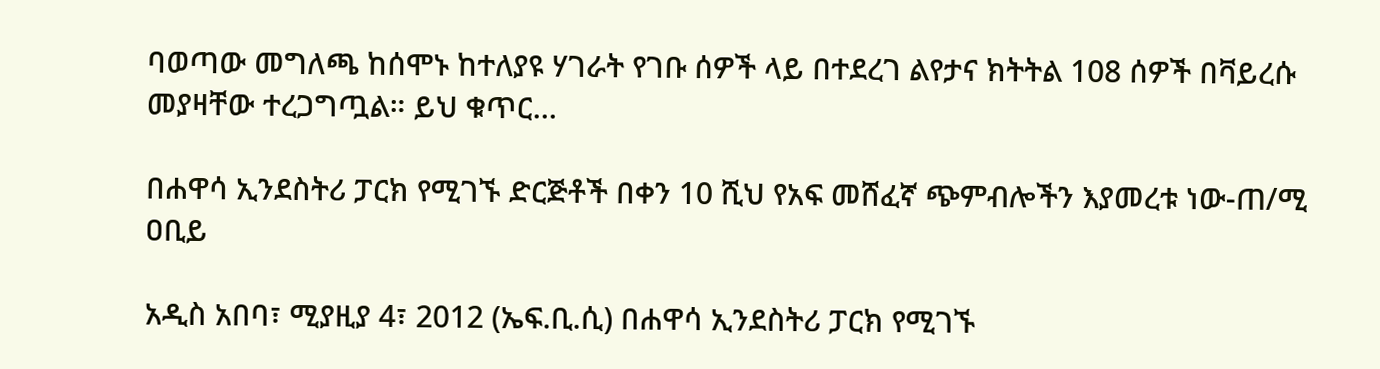ባወጣው መግለጫ ከሰሞኑ ከተለያዩ ሃገራት የገቡ ሰዎች ላይ በተደረገ ልየታና ክትትል 108 ሰዎች በቫይረሱ መያዛቸው ተረጋግጧል። ይህ ቁጥር…

በሐዋሳ ኢንደስትሪ ፓርክ የሚገኙ ድርጅቶች በቀን 10 ሺህ የአፍ መሸፈኛ ጭምብሎችን እያመረቱ ነው-ጠ/ሚ ዐቢይ

አዲስ አበባ፣ ሚያዚያ 4፣ 2012 (ኤፍ.ቢ.ሲ) በሐዋሳ ኢንደስትሪ ፓርክ የሚገኙ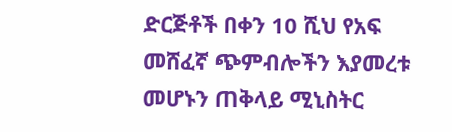ድርጅቶች በቀን 10 ሺህ የአፍ መሸፈኛ ጭምብሎችን እያመረቱ መሆኑን ጠቅላይ ሚኒስትር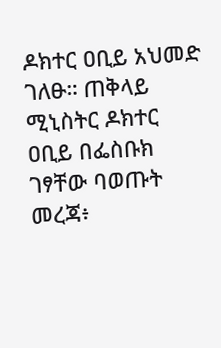ዶክተር ዐቢይ አህመድ ገለፁ። ጠቅላይ ሚኒስትር ዶክተር ዐቢይ በፌስቡክ ገፃቸው ባወጡት መረጃ፥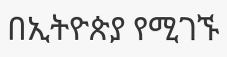በኢትዮጵያ የሚገኙ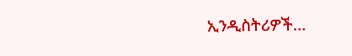ኢንዲስትሪዎች…